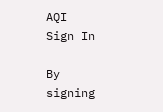AQI
Sign In

By signing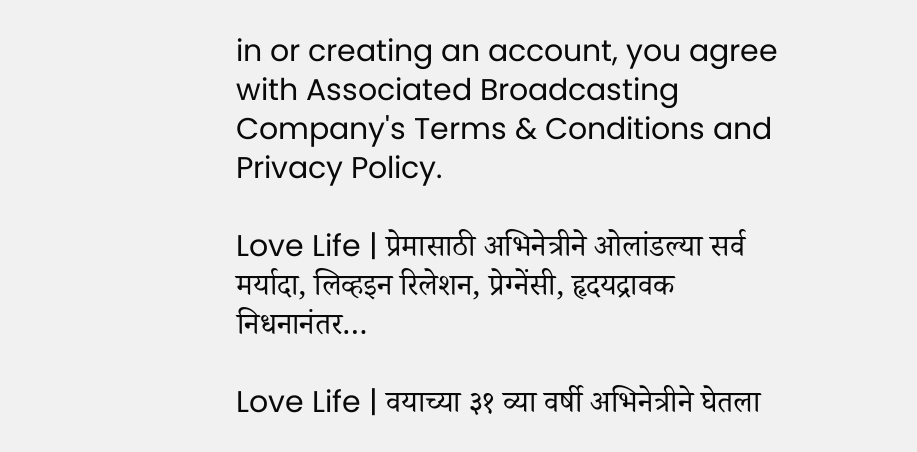in or creating an account, you agree with Associated Broadcasting Company's Terms & Conditions and Privacy Policy.

Love Life | प्रेमासाठी अभिनेत्रीने ओलांडल्या सर्व मर्यादा, लिव्हइन रिलेशन, प्रेग्नेंसी, हृदयद्रावक निधनानंतर…

Love Life | वयाच्या ३१ व्या वर्षी अभिनेत्रीने घेतला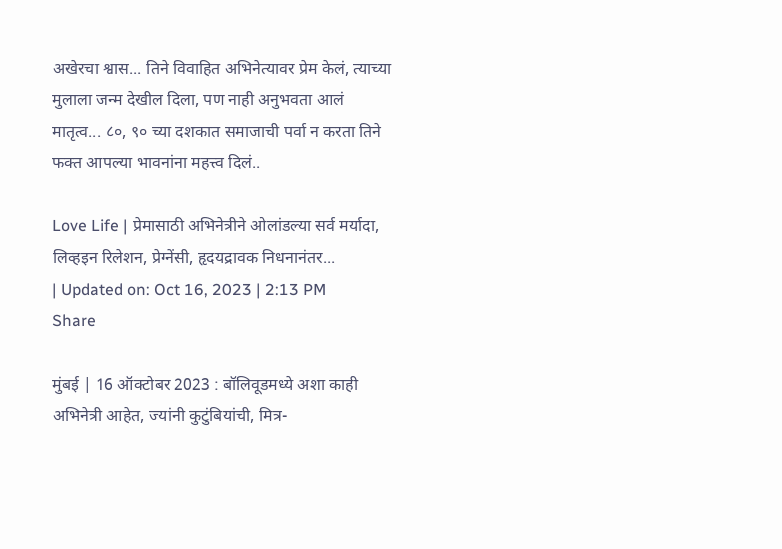अखेरचा श्वास... तिने विवाहित अभिनेत्यावर प्रेम केलं, त्याच्या मुलाला जन्म देखील दिला, पण नाही अनुभवता आलं मातृत्व... ८०, ९० च्या दशकात समाजाची पर्वा न करता तिने फक्त आपल्या भावनांना महत्त्व दिलं..

Love Life | प्रेमासाठी अभिनेत्रीने ओलांडल्या सर्व मर्यादा, लिव्हइन रिलेशन, प्रेग्नेंसी, हृदयद्रावक निधनानंतर...
| Updated on: Oct 16, 2023 | 2:13 PM
Share

मुंबई | 16 ऑक्टोबर 2023 : बॉलिवूडमध्ये अशा काही अभिनेत्री आहेत, ज्यांनी कुटुंबियांची, मित्र-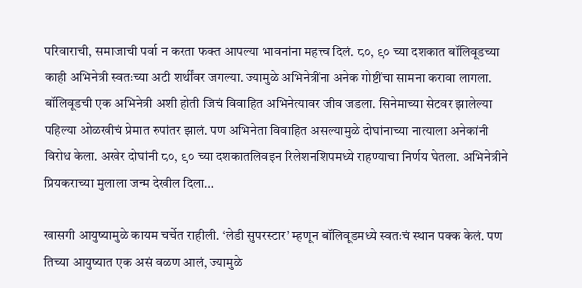परिवाराची, समाजाची पर्वा न करता फक्त आपल्या भावनांना महत्त्व दिलं. ८०, ९० च्या दशकात बॉलिवूडच्या काही अभिनेत्री स्वतःच्या अटी शर्थींवर जगल्या. ज्यामुळे अभिनेत्रींना अनेक गोष्टींचा सामना करावा लागला. बॉलिवूडची एक अभिनेत्री अशी होती जिचं विवाहित अभिनेत्यावर जीव जडला. सिनेमाच्या सेटवर झालेल्या पहिल्या ओळखीचं प्रेमात रुपांतर झालं. पण अभिनेता विवाहित असल्यामुळे दोघांनाच्या नात्याला अनेकांनी विरोध केला. अखेर दोघांनी ८०, ९० च्या दशकातलिवइन रिलेशनशिपमध्ये राहण्याचा निर्णय घेतला. अभिनेत्रीने प्रियकराच्या मुलाला जन्म देखील दिला…

खासगी आयुष्यामुळे कायम चर्चेत राहीली. ‘लेडी सुपरस्टार’ म्हणून बॉलिवूडमध्ये स्वतःचं स्थान पक्क केलं. पण तिच्या आयुष्यात एक असं वळण आलं, ज्यामुळे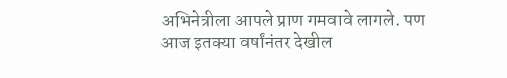अभिनेत्रीला आपले प्राण गमवावे लागले. पण आज इतक्या वर्षांनंतर देखील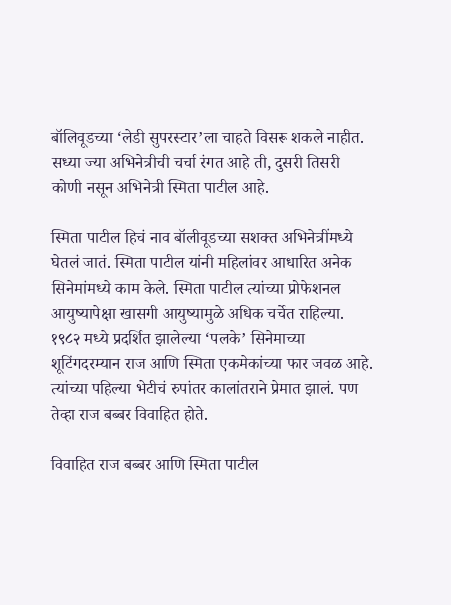बॉलिवूडच्या ‘लेडी सुपरस्टार’ला चाहते विसरू शकले नाहीत. सध्या ज्या अभिनेत्रीची चर्चा रंगत आहे ती, दुसरी तिसरी कोणी नसून अभिनेत्री स्मिता पाटील आहे.

स्मिता पाटील हिचं नाव बॉलीवूडच्या सशक्त अभिनेत्रींमध्ये घेतलं जातं. स्मिता पाटील यांनी महिलांवर आधारित अनेक सिनेमांमध्ये काम केले. स्मिता पाटील त्यांच्या प्रोफेशनल आयुष्यापेक्षा खासगी आयुष्यामुळे अधिक चर्चेत राहिल्या. १९८२ मध्ये प्रदर्शित झालेल्या ‘पलके’ सिनेमाच्या शूटिंगदरम्यान राज आणि स्मिता एकमेकांच्या फार जवळ आहे. त्यांच्या पहिल्या भेटीचं रुपांतर कालांतराने प्रेमात झालं. पण तेव्हा राज बब्बर विवाहित होते.

विवाहित राज बब्बर आणि स्मिता पाटील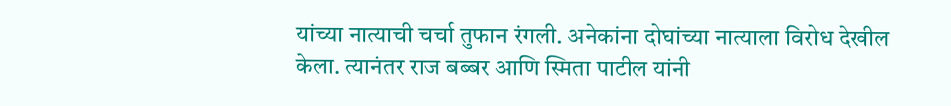यांच्या नात्याची चर्चा तुफान रंगली. अनेकांना दोघांच्या नात्याला विरोध देखील केला. त्यानंतर राज बब्बर आणि स्मिता पाटील यांनी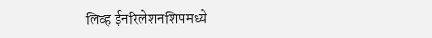लिव्ह ईनरिलेशनशिपमध्ये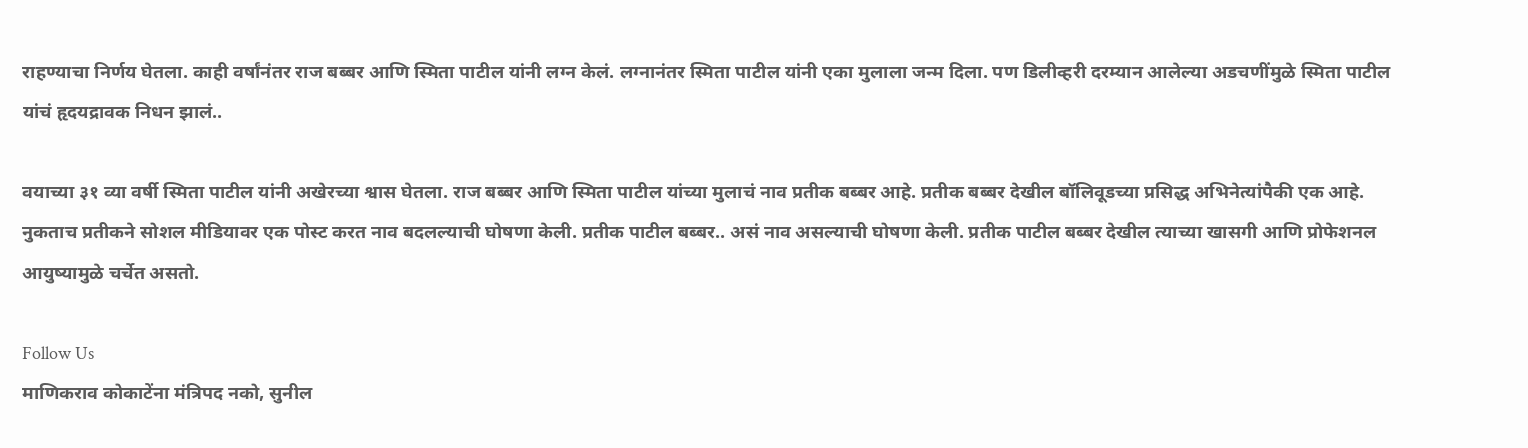राहण्याचा निर्णय घेतला. काही वर्षांनंतर राज बब्बर आणि स्मिता पाटील यांनी लग्न केलं. लग्नानंतर स्मिता पाटील यांनी एका मुलाला जन्म दिला. पण डिलीव्हरी दरम्यान आलेल्या अडचणींमुळे स्मिता पाटील यांचं हृदयद्रावक निधन झालं..

वयाच्या ३१ व्या वर्षी स्मिता पाटील यांनी अखेरच्या श्वास घेतला. राज बब्बर आणि स्मिता पाटील यांच्या मुलाचं नाव प्रतीक बब्बर आहे. प्रतीक बब्बर देखील बॉलिवूडच्या प्रसिद्ध अभिनेत्यांपैकी एक आहे. नुकताच प्रतीकने सोशल मीडियावर एक पोस्ट करत नाव बदलल्याची घोषणा केली. प्रतीक पाटील बब्बर.. असं नाव असल्याची घोषणा केली. प्रतीक पाटील बब्बर देखील त्याच्या खासगी आणि प्रोफेशनल आयुष्यामुळे चर्चेत असतो.

Follow Us
माणिकराव कोकाटेंना मंत्रिपद नको, सुनील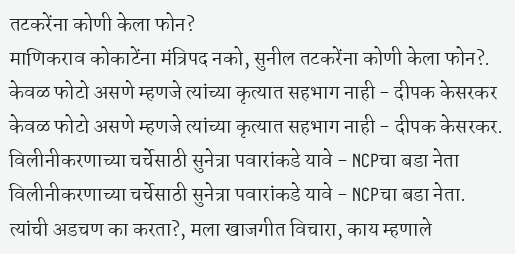तटकरेंना कोणी केला फोन?
माणिकराव कोकाटेंना मंत्रिपद नको, सुनील तटकरेंना कोणी केला फोन?.
केवळ फोटो असणे म्हणजे त्यांच्या कृत्यात सहभाग नाही - दीपक केसरकर
केवळ फोटो असणे म्हणजे त्यांच्या कृत्यात सहभाग नाही - दीपक केसरकर.
विलीनीकरणाच्या चर्चेसाठी सुनेत्रा पवारांकडे यावे - NCPचा बडा नेता
विलीनीकरणाच्या चर्चेसाठी सुनेत्रा पवारांकडे यावे - NCPचा बडा नेता.
त्यांची अडचण का करता?, मला खाजगीत विचारा, काय म्हणाले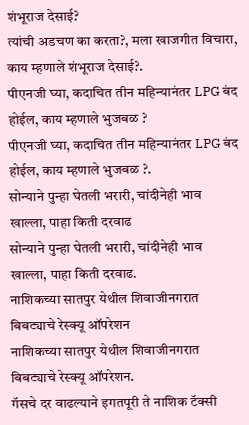शंभूराज देसाई?
त्यांची अडचण का करता?, मला खाजगीत विचारा, काय म्हणाले शंभूराज देसाई?.
पीएनजी घ्या, कदाचित तीन महिन्यानंतर LPG बंद होईल, काय म्हणाले भुजबळ ?
पीएनजी घ्या, कदाचित तीन महिन्यानंतर LPG बंद होईल, काय म्हणाले भुजबळ ?.
सोन्याने पुन्हा घेतली भरारी, चांदीनेही भाव खाल्ला, पाहा किती दरवाढ
सोन्याने पुन्हा घेतली भरारी, चांदीनेही भाव खाल्ला, पाहा किती दरवाढ.
नाशिकच्या सातपुर येथील शिवाजीनगरात बिबट्याचे रेस्क्यू ऑपरेशन
नाशिकच्या सातपुर येथील शिवाजीनगरात बिबट्याचे रेस्क्यू ऑपरेशन.
गॅसचे दर वाढल्याने इगतपूरी ते नाशिक टॅक्सी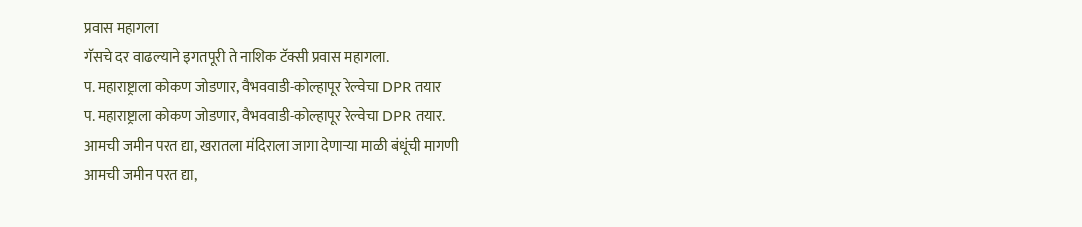प्रवास महागला
गॅसचे दर वाढल्याने इगतपूरी ते नाशिक टॅक्सी प्रवास महागला.
प. महाराष्ट्राला कोकण जोडणार, वैभववाडी-कोल्हापूर रेल्वेचा DPR तयार
प. महाराष्ट्राला कोकण जोडणार, वैभववाडी-कोल्हापूर रेल्वेचा DPR तयार.
आमची जमीन परत द्या, खरातला मंदिराला जागा देणाऱ्या माळी बंधूंची मागणी
आमची जमीन परत द्या,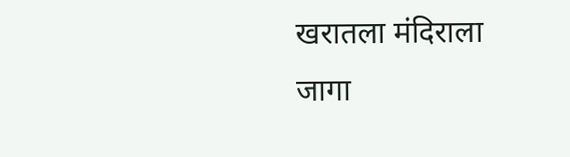खरातला मंदिराला जागा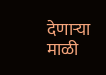देणाऱ्या माळी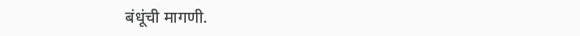बंधूंची मागणी.